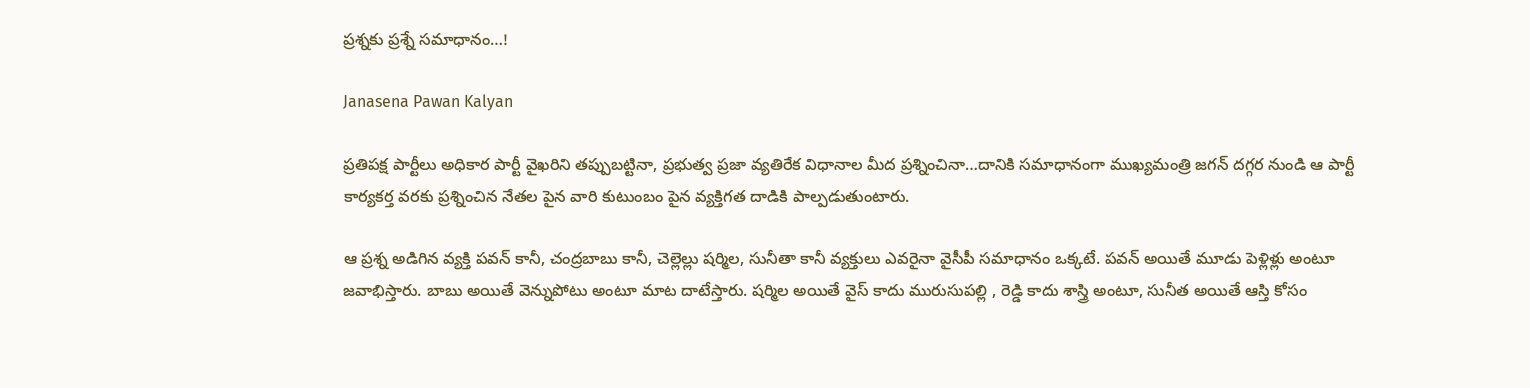ప్రశ్నకు ప్రశ్నే సమాధానం…!

Janasena Pawan Kalyan

ప్రతిపక్ష పార్టీలు అధికార పార్టీ వైఖరిని తప్పుబట్టినా, ప్రభుత్వ ప్రజా వ్యతిరేక విధానాల మీద ప్రశ్నించినా…దానికి సమాధానంగా ముఖ్యమంత్రి జగన్ దగ్గర నుండి ఆ పార్టీ కార్యకర్త వరకు ప్రశ్నించిన నేతల పైన వారి కుటుంబం పైన వ్యక్తిగత దాడికి పాల్పడుతుంటారు.

ఆ ప్రశ్న అడిగిన వ్యక్తి పవన్ కానీ, చంద్రబాబు కానీ, చెల్లెల్లు షర్మిల, సునీతా కానీ వ్యక్తులు ఎవరైనా వైసీపీ సమాధానం ఒక్కటే. పవన్ అయితే మూడు పెళ్లిళ్లు అంటూ జవాభిస్తారు. బాబు అయితే వెన్నుపోటు అంటూ మాట దాటేస్తారు. షర్మిల అయితే వైస్ కాదు మురుసుపల్లి , రెడ్డి కాదు శాస్త్రి అంటూ, సునీత అయితే ఆస్తి కోసం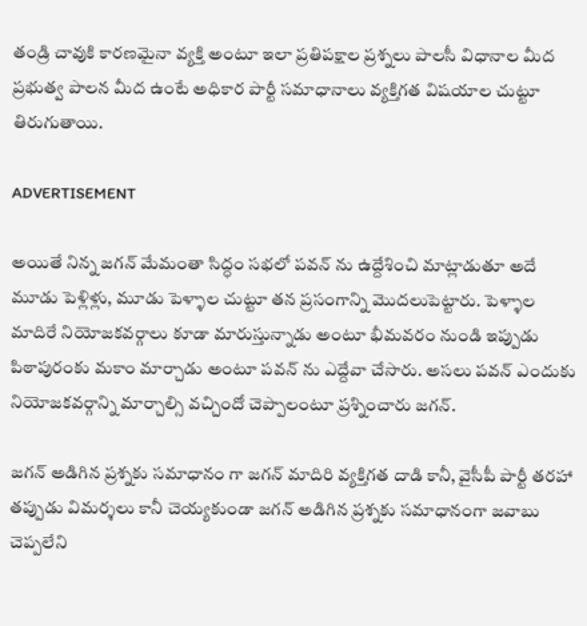తండ్రి చావుకి కారణమైనా వ్యక్తి అంటూ ఇలా ప్రతిపక్షాల ప్రశ్నలు పాలసీ విధానాల మీద ప్రభుత్వ పాలన మీద ఉంటే అధికార పార్టీ సమాధానాలు వ్యక్తిగత విషయాల చుట్టూ తిరుగుతాయి.

ADVERTISEMENT

అయితే నిన్న జగన్ మేమంతా సిద్ధం సభలో పవన్ ను ఉద్దేశించి మాట్లాడుతూ అదే మూడు పెళ్లిళ్లు, మూడు పెళ్ళాల చుట్టూ తన ప్రసంగాన్ని మొదలుపెట్టారు. పెళ్ళాల మాదిరే నియోజకవర్గాలు కూడా మారుస్తున్నాడు అంటూ భీమవరం నుండి ఇప్పుడు పిఠాపురంకు మకాం మార్చాడు అంటూ పవన్ ను ఎద్దేవా చేసారు. అసలు పవన్ ఎందుకు నియోజకవర్గాన్ని మార్చాల్సి వచ్చిందో చెప్పాలంటూ ప్రశ్నించారు జగన్.

జగన్ అడిగిన ప్రశ్నకు సమాధానం గా జగన్ మాదిరి వ్యక్తిగత దాడి కానీ, వైసీపీ పార్టీ తరహా తప్పుడు విమర్శలు కానీ చెయ్యకుండా జగన్ అడిగిన ప్రశ్నకు సమాధానంగా జవాబు చెప్పలేని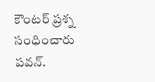కౌంటర్ ప్రశ్న సంధించారు పవన్.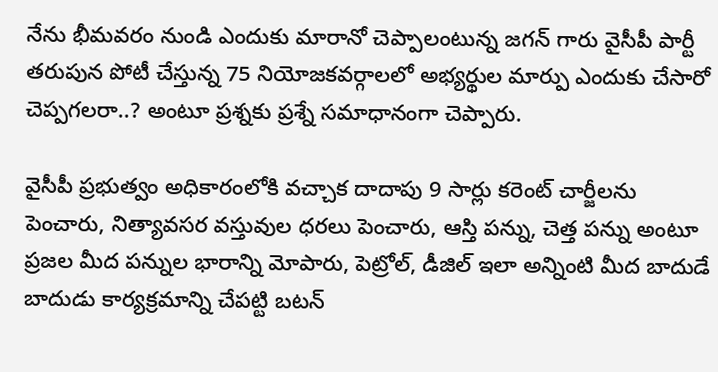నేను భీమవరం నుండి ఎందుకు మారానో చెప్పాలంటున్న జగన్ గారు వైసీపీ పార్టీ తరుపున పోటీ చేస్తున్న 75 నియోజకవర్గాలలో అభ్యర్థుల మార్పు ఎందుకు చేసారో చెప్పగలరా..? అంటూ ప్రశ్నకు ప్రశ్నే సమాధానంగా చెప్పారు.

వైసీపీ ప్రభుత్వం అధికారంలోకి వచ్చాక దాదాపు 9 సార్లు కరెంట్ చార్జీలను పెంచారు, నిత్యావసర వస్తువుల ధరలు పెంచారు, ఆస్తి పన్ను, చెత్త పన్ను అంటూ ప్రజల మీద పన్నుల భారాన్ని మోపారు, పెట్రోల్, డీజిల్ ఇలా అన్నింటి మీద బాదుడే బాదుడు కార్యక్రమాన్ని చేపట్టి బటన్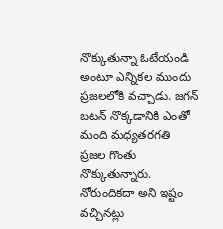నొక్కుతున్నా ఓటేయండి అంటూ ఎన్నికల ముందు ప్రజలలోకి వచ్చాడు. జగన్ బటన్ నొక్కడానికి ఎంతో మంది మధ్యతరగతి ప్రజల గొంతు నొక్కుతున్నారు. నోరుందికదా అని ఇష్టం వచ్చినట్లు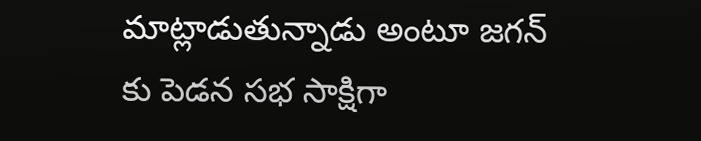మాట్లాడుతున్నాడు అంటూ జగన్ కు పెడన సభ సాక్షిగా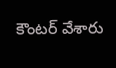కౌంటర్ వేశారు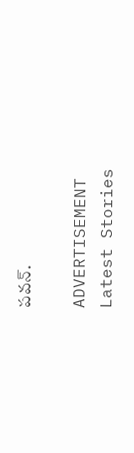పవన్.

ADVERTISEMENT
Latest Stories